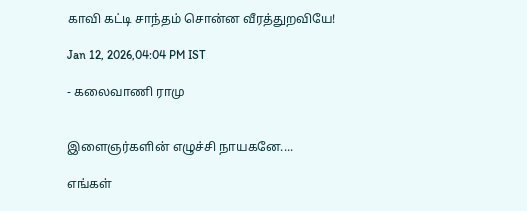காவி கட்டி சாந்தம் சொன்ன வீரத்துறவியே!

Jan 12, 2026,04:04 PM IST

- கலைவாணி ராமு


இளைஞர்களின் எழுச்சி நாயகனே....

எங்கள்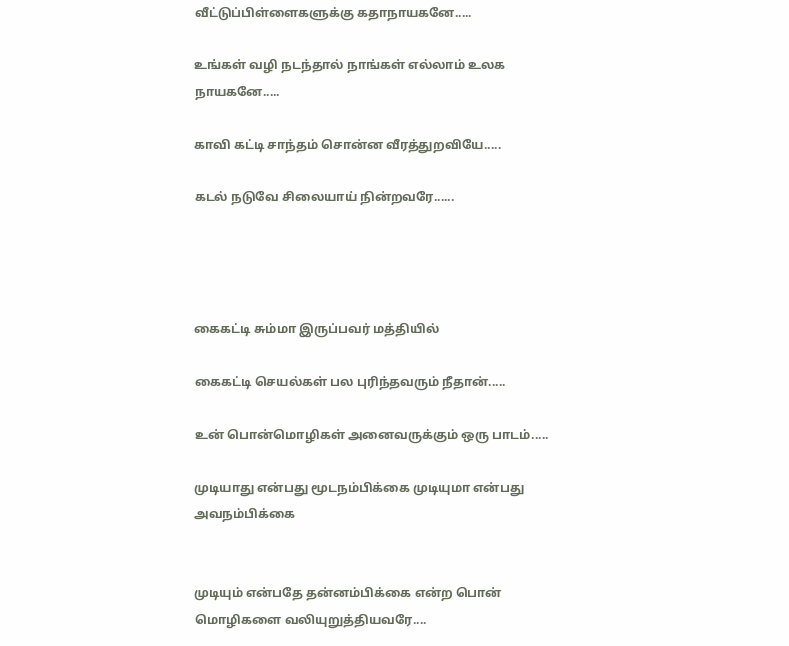வீட்டுப்பிள்ளைகளுக்கு கதாநாயகனே.....

உங்கள் வழி நடந்தால் நாங்கள் எல்லாம் உலக நாயகனே.....

காவி கட்டி சாந்தம் சொன்ன வீரத்துறவியே.....

கடல் நடுவே சிலையாய் நின்றவரே......




கைகட்டி சும்மா இருப்பவர் மத்தியில்

கைகட்டி செயல்கள் பல புரிந்தவரும் நீதான்.....

உன் பொன்மொழிகள் அனைவருக்கும் ஒரு பாடம்.....

முடியாது என்பது மூடநம்பிக்கை முடியுமா என்பது அவநம்பிக்கை


முடியும் என்பதே தன்னம்பிக்கை என்ற பொன் மொழிகளை வலியுறுத்தியவரே....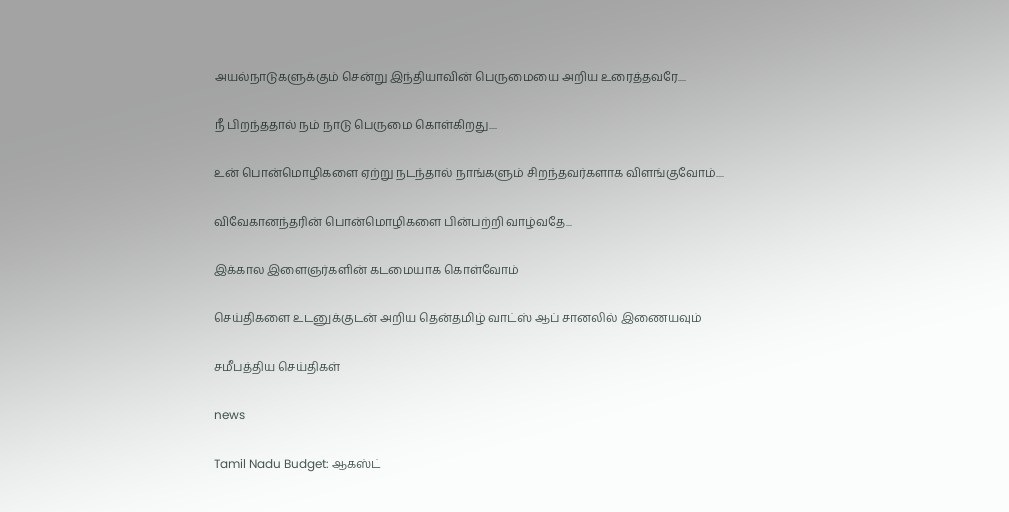அயல்நாடுகளுக்கும் சென்று இந்தியாவின் பெருமையை அறிய உரைத்தவரே....

நீ பிறந்ததால் நம் நாடு பெருமை கொள்கிறது....

உன் பொன்மொழிகளை ஏற்று நடந்தால் நாங்களும் சிறந்தவர்களாக விளங்குவோம்....

விவேகானந்தரின் பொன்மொழிகளை பின்பற்றி வாழ்வதே...

இக்கால இளைஞர்களின் கடமையாக கொள்வோம்

செய்திகளை உடனுக்குடன் அறிய தென்தமிழ் வாட்ஸ் ஆப் சானலில் இணையவும்

சமீபத்திய செய்திகள்

news

Tamil Nadu Budget: ஆகஸ்ட்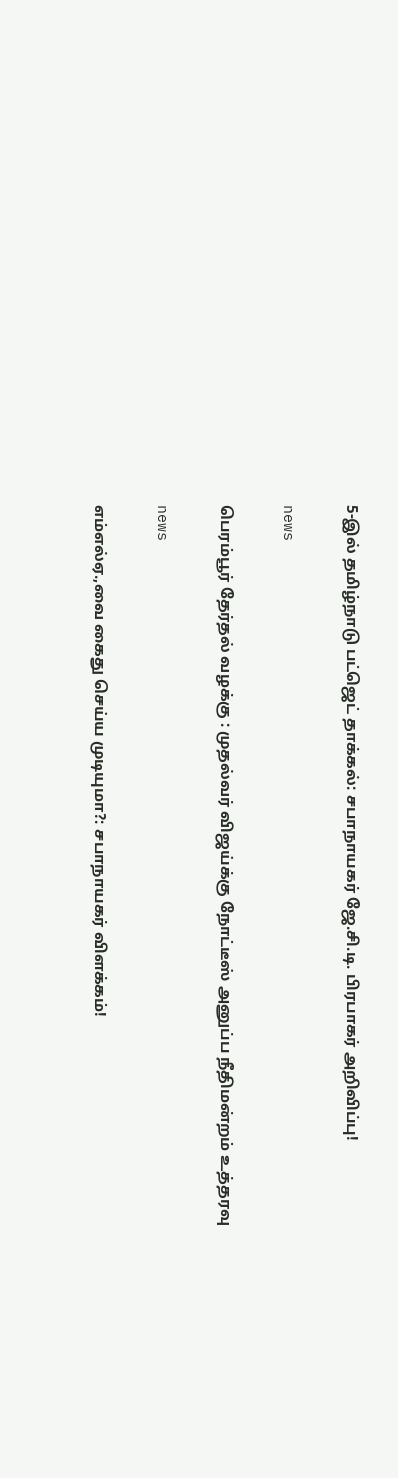5-இல் தமிழ்நாடு பட்ஜெட் தாக்கல்: சபாநாயகர் ஜே.சி.டி. பிரபாகர் அறிவிப்பு!

news

பெரம்பூர் தேர்தல் வழக்கு : முதல்வர் விஜய்க்கு நோட்டீஸ் அனுப்ப நீதிமன்றம் உத்தரவு

news

எம்எல்ஏ.,வை கைது செய்ய முடியுமா?: சபாநாயகர் விளக்கம்!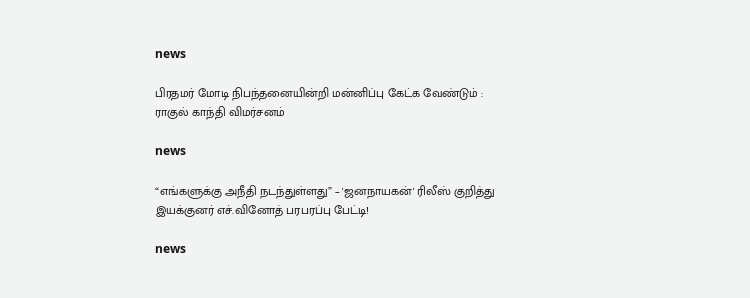news

பிரதமர் மோடி நிபந்தனையின்றி மன்னிப்பு கேட்க வேண்டும் : ராகுல் காந்தி விமர்சனம்

news

“எங்களுக்கு அநீதி நடந்துள்ளது” – 'ஜனநாயகன்' ரிலீஸ் குறித்து இயக்குனர் எச்.வினோத் பரபரப்பு பேட்டி!

news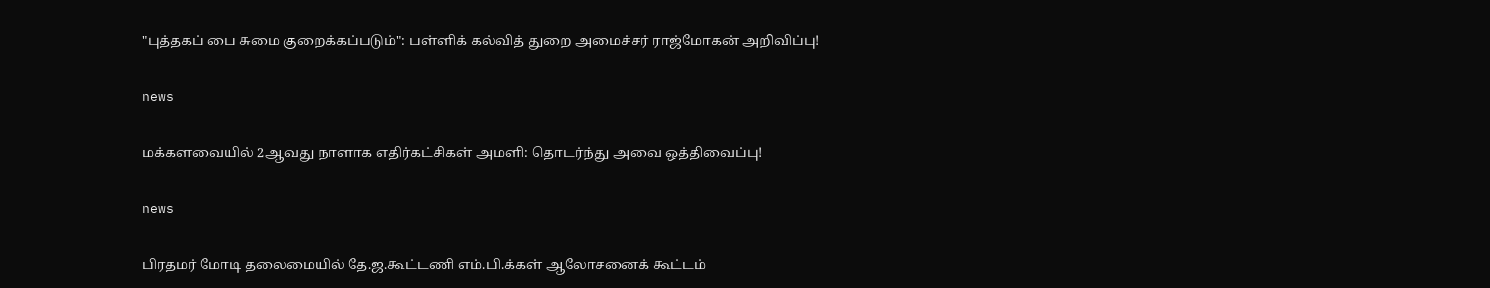"புத்தகப் பை சுமை குறைக்கப்படும்": பள்ளிக் கல்வித் துறை அமைச்சர் ராஜ்மோகன் அறிவிப்பு!

news

மக்களவையில் 2ஆவது நாளாக எதிர்கட்சிகள் அமளி: தொடர்ந்து அவை ஒத்திவைப்பு!

news

பிரதமர் மோடி தலைமையில் தே.ஜ.கூட்டணி எம்.பி.க்கள் ஆலோசனைக் கூட்டம்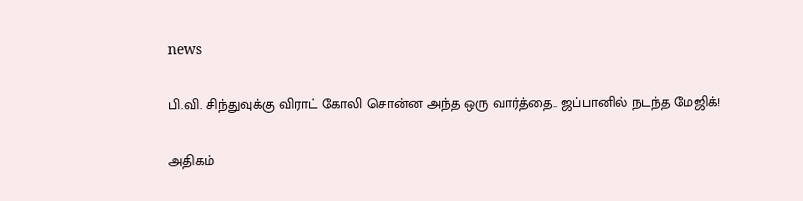news

பி.வி. சிந்துவுக்கு விராட் கோலி சொன்ன அந்த ஒரு வார்த்தை.. ஜப்பானில் நடந்த மேஜிக்!

அதிகம்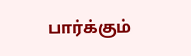பார்க்கும்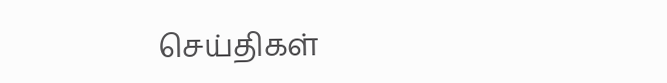செய்திகள்